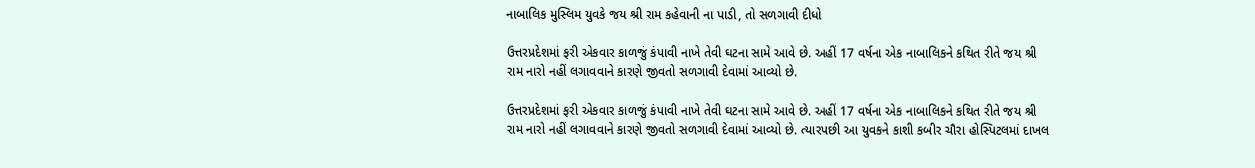નાબાલિક મુસ્લિમ યુવકે જય શ્રી રામ કહેવાની ના પાડી, તો સળગાવી દીધો

ઉત્તરપ્રદેશમાં ફરી એકવાર કાળજું કંપાવી નાખે તેવી ઘટના સામે આવે છે. અહીં 17 વર્ષના એક નાબાલિકને કથિત રીતે જય શ્રી રામ નારો નહીં લગાવવાને કારણે જીવતો સળગાવી દેવામાં આવ્યો છે.

ઉત્તરપ્રદેશમાં ફરી એકવાર કાળજું કંપાવી નાખે તેવી ઘટના સામે આવે છે. અહીં 17 વર્ષના એક નાબાલિકને કથિત રીતે જય શ્રી રામ નારો નહીં લગાવવાને કારણે જીવતો સળગાવી દેવામાં આવ્યો છે. ત્યારપછી આ યુવકને કાશી કબીર ચૌરા હોસ્પિટલમાં દાખલ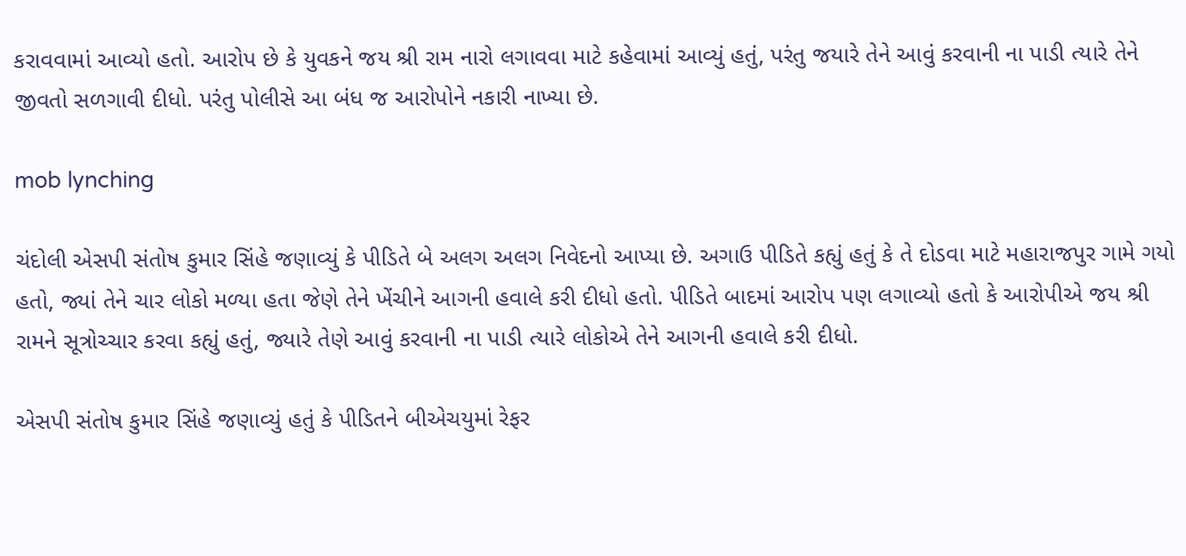કરાવવામાં આવ્યો હતો. આરોપ છે કે યુવકને જય શ્રી રામ નારો લગાવવા માટે કહેવામાં આવ્યું હતું, પરંતુ જયારે તેને આવું કરવાની ના પાડી ત્યારે તેને જીવતો સળગાવી દીધો. પરંતુ પોલીસે આ બંધ જ આરોપોને નકારી નાખ્યા છે.

mob lynching

ચંદોલી એસપી સંતોષ કુમાર સિંહે જણાવ્યું કે પીડિતે બે અલગ અલગ નિવેદનો આપ્યા છે. અગાઉ પીડિતે કહ્યું હતું કે તે દોડવા માટે મહારાજપુર ગામે ગયો હતો, જ્યાં તેને ચાર લોકો મળ્યા હતા જેણે તેને ખેંચીને આગની હવાલે કરી દીધો હતો. પીડિતે બાદમાં આરોપ પણ લગાવ્યો હતો કે આરોપીએ જય શ્રી રામને સૂત્રોચ્ચાર કરવા કહ્યું હતું, જ્યારે તેણે આવું કરવાની ના પાડી ત્યારે લોકોએ તેને આગની હવાલે કરી દીધો.

એસપી સંતોષ કુમાર સિંહે જણાવ્યું હતું કે પીડિતને બીએચયુમાં રેફર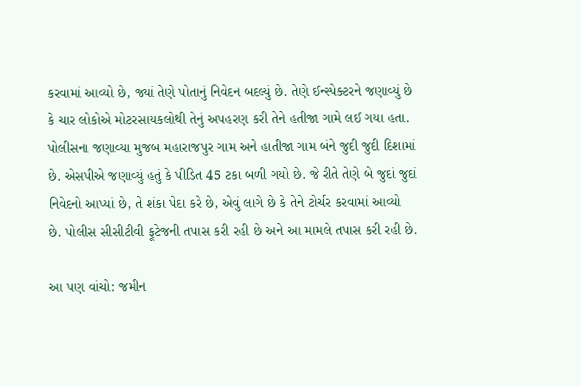કરવામાં આવ્યો છે, જ્યાં તેણે પોતાનું નિવેદન બદલ્યું છે. તેણે ઈન્સ્પેક્ટરને જણાવ્યું છે કે ચાર લોકોએ મોટરસાયકલોથી તેનું અપહરણ કરી તેને હતીજા ગામે લઈ ગયા હતા. પોલીસના જણાવ્યા મુજબ મહારાજપુર ગામ અને હાતીજા ગામ બંને જુદી જુદી દિશામાં છે. એસપીએ જણાવ્યું હતું કે પીડિત 45 ટકા બળી ગયો છે. જે રીતે તેણે બે જુદાં જુદાં નિવેદનો આપ્યાં છે, તે શંકા પેદા કરે છે, એવું લાગે છે કે તેને ટોર્ચર કરવામાં આવ્યો છે. પોલીસ સીસીટીવી ફૂટેજની તપાસ કરી રહી છે અને આ મામલે તપાસ કરી રહી છે.

આ પણ વાંચો: જમીન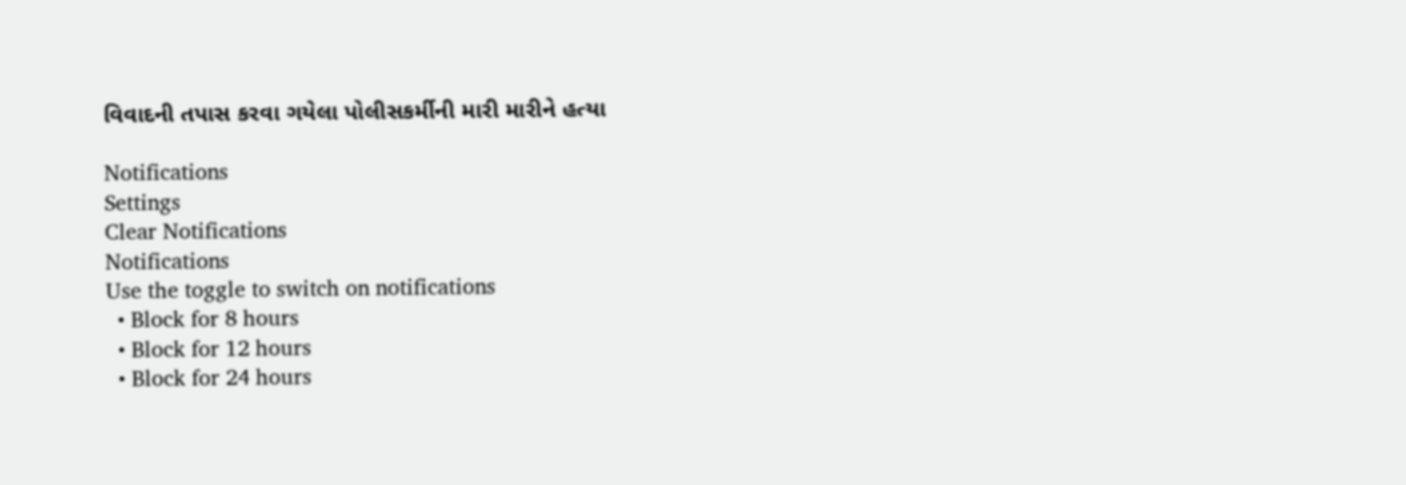વિવાદની તપાસ કરવા ગયેલા પોલીસકર્મીની મારી મારીને હત્યા

Notifications
Settings
Clear Notifications
Notifications
Use the toggle to switch on notifications
  • Block for 8 hours
  • Block for 12 hours
  • Block for 24 hours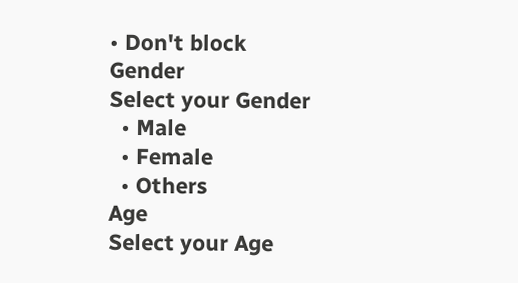• Don't block
Gender
Select your Gender
  • Male
  • Female
  • Others
Age
Select your Age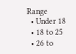Range
  • Under 18
  • 18 to 25
  • 26 to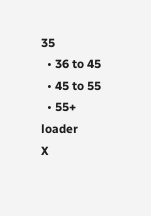35
  • 36 to 45
  • 45 to 55
  • 55+
loader
X